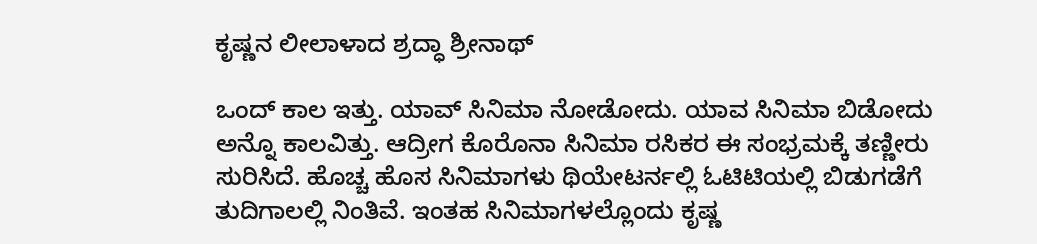ಕೃಷ್ಣನ ಲೀಲಾಳಾದ ಶ್ರದ್ಧಾ ಶ್ರೀನಾಥ್

ಒಂದ್ ಕಾಲ ಇತ್ತು. ಯಾವ್ ಸಿನಿಮಾ ನೋಡೋದು. ಯಾವ ಸಿನಿಮಾ ಬಿಡೋದು ಅನ್ನೊ ಕಾಲವಿತ್ತು. ಆದ್ರೀಗ ಕೊರೊನಾ ಸಿನಿಮಾ ರಸಿಕರ ಈ ಸಂಭ್ರಮಕ್ಕೆ ತಣ್ಣೀರು ಸುರಿಸಿದೆ. ಹೊಚ್ಚ ಹೊಸ ಸಿನಿಮಾಗಳು ಥಿಯೇಟರ್ನಲ್ಲಿ ಓಟಿಟಿಯಲ್ಲಿ ಬಿಡುಗಡೆಗೆ ತುದಿಗಾಲಲ್ಲಿ ನಿಂತಿವೆ. ಇಂತಹ ಸಿನಿಮಾಗಳಲ್ಲೊಂದು ಕೃಷ್ಣ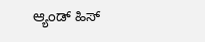ಆ್ಯಂಡ್ ಹಿಸ್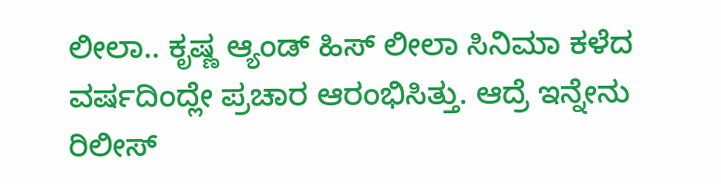ಲೀಲಾ.. ಕೃಷ್ಣ ಆ್ಯಂಡ್ ಹಿಸ್ ಲೀಲಾ ಸಿನಿಮಾ ಕಳೆದ ವರ್ಷದಿಂದ್ಲೇ ಪ್ರಚಾರ ಆರಂಭಿಸಿತ್ತು. ಆದ್ರೆ ಇನ್ನೇನು ರಿಲೀಸ್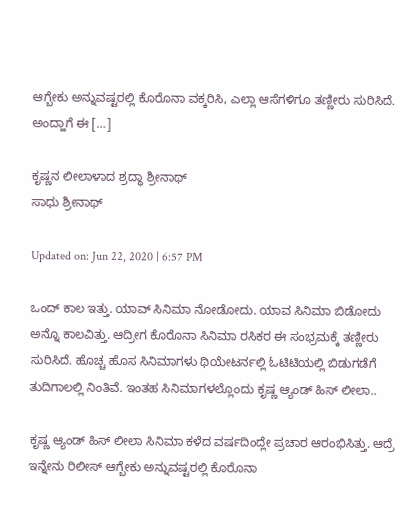ಆಗ್ಬೇಕು ಅನ್ನುವಷ್ಟರಲ್ಲಿ ಕೊರೊನಾ ವಕ್ಕರಿಸಿ, ಎಲ್ಲಾ ಆಸೆಗಳಿಗೂ ತಣ್ಣೀರು ಸುರಿಸಿದೆ. ಅಂದ್ಹಾಗೆ ಈ […]

ಕೃಷ್ಣನ ಲೀಲಾಳಾದ ಶ್ರದ್ಧಾ ಶ್ರೀನಾಥ್
ಸಾಧು ಶ್ರೀನಾಥ್

Updated on: Jun 22, 2020 | 6:57 PM

ಒಂದ್ ಕಾಲ ಇತ್ತು. ಯಾವ್ ಸಿನಿಮಾ ನೋಡೋದು. ಯಾವ ಸಿನಿಮಾ ಬಿಡೋದು ಅನ್ನೊ ಕಾಲವಿತ್ತು. ಆದ್ರೀಗ ಕೊರೊನಾ ಸಿನಿಮಾ ರಸಿಕರ ಈ ಸಂಭ್ರಮಕ್ಕೆ ತಣ್ಣೀರು ಸುರಿಸಿದೆ. ಹೊಚ್ಚ ಹೊಸ ಸಿನಿಮಾಗಳು ಥಿಯೇಟರ್ನಲ್ಲಿ ಓಟಿಟಿಯಲ್ಲಿ ಬಿಡುಗಡೆಗೆ ತುದಿಗಾಲಲ್ಲಿ ನಿಂತಿವೆ. ಇಂತಹ ಸಿನಿಮಾಗಳಲ್ಲೊಂದು ಕೃಷ್ಣ ಆ್ಯಂಡ್ ಹಿಸ್ ಲೀಲಾ..

ಕೃಷ್ಣ ಆ್ಯಂಡ್ ಹಿಸ್ ಲೀಲಾ ಸಿನಿಮಾ ಕಳೆದ ವರ್ಷದಿಂದ್ಲೇ ಪ್ರಚಾರ ಆರಂಭಿಸಿತ್ತು. ಆದ್ರೆ ಇನ್ನೇನು ರಿಲೀಸ್ ಆಗ್ಬೇಕು ಅನ್ನುವಷ್ಟರಲ್ಲಿ ಕೊರೊನಾ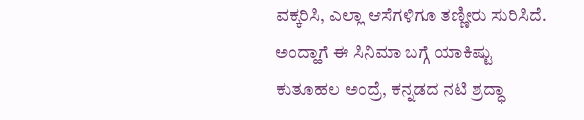ವಕ್ಕರಿಸಿ, ಎಲ್ಲಾ ಆಸೆಗಳಿಗೂ ತಣ್ಣೀರು ಸುರಿಸಿದೆ. ಅಂದ್ಹಾಗೆ ಈ ಸಿನಿಮಾ ಬಗ್ಗೆ ಯಾಕಿಷ್ಟು ಕುತೂಹಲ ಅಂದ್ರೆ, ಕನ್ನಡದ ನಟಿ ಶ್ರದ್ಧಾ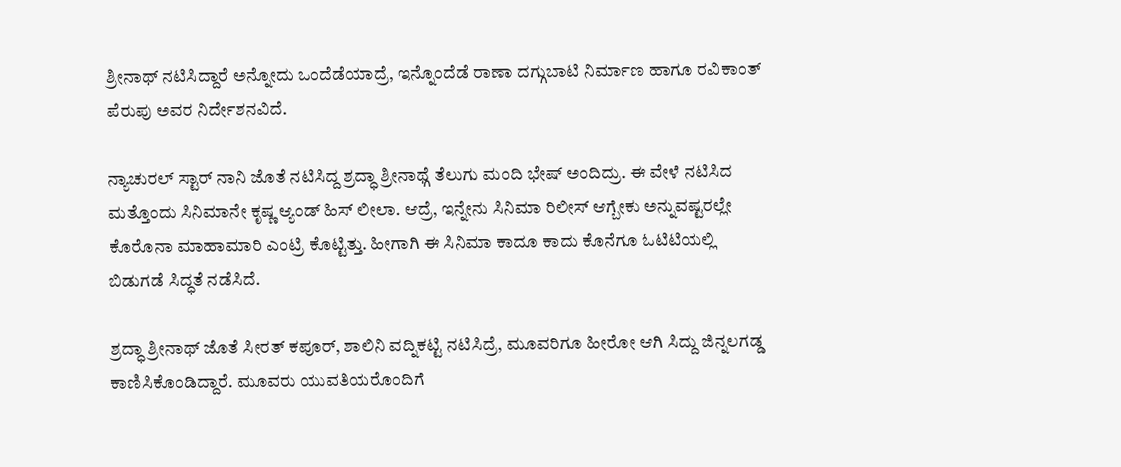ಶ್ರೀನಾಥ್ ನಟಿಸಿದ್ದಾರೆ ಅನ್ನೋದು ಒಂದೆಡೆಯಾದ್ರೆ, ಇನ್ನೊಂದೆಡೆ ರಾಣಾ ದಗ್ಗುಬಾಟಿ ನಿರ್ಮಾಣ ಹಾಗೂ ರವಿಕಾಂತ್ ಪೆರುಪು ಅವರ ನಿರ್ದೇಶನವಿದೆ.

ನ್ಯಾಚುರಲ್ ಸ್ಟಾರ್ ನಾನಿ ಜೊತೆ ನಟಿಸಿದ್ದ ಶ್ರದ್ಧಾ ಶ್ರೀನಾಥ್ಗೆ ತೆಲುಗು ಮಂದಿ ಭೇಷ್ ಅಂದಿದ್ರು. ಈ ವೇಳೆ ನಟಿಸಿದ ಮತ್ತೊಂದು ಸಿನಿಮಾನೇ ಕೃಷ್ಣ ಆ್ಯಂಡ್ ಹಿಸ್ ಲೀಲಾ. ಆದ್ರೆ, ಇನ್ನೇನು ಸಿನಿಮಾ ರಿಲೀಸ್ ಆಗ್ಬೇಕು ಅನ್ನುವಷ್ಟರಲ್ಲೇ ಕೊರೊನಾ ಮಾಹಾಮಾರಿ ಎಂಟ್ರಿ ಕೊಟ್ಟಿತ್ತು. ಹೀಗಾಗಿ ಈ ಸಿನಿಮಾ ಕಾದೂ ಕಾದು ಕೊನೆಗೂ ಓಟಿಟಿಯಲ್ಲಿ ಬಿಡುಗಡೆ ಸಿದ್ಧತೆ ನಡೆಸಿದೆ.

ಶ್ರದ್ಧಾ ಶ್ರೀನಾಥ್ ಜೊತೆ ಸೀರತ್ ಕಪೂರ್, ಶಾಲಿನಿ ವದ್ನಿಕಟ್ಟಿ ನಟಿಸಿದ್ರೆ, ಮೂವರಿಗೂ ಹೀರೋ ಆಗಿ ಸಿದ್ದು ಜಿನ್ನಲಗಡ್ಡ ಕಾಣಿಸಿಕೊಂಡಿದ್ದಾರೆ. ಮೂವರು ಯುವತಿಯರೊಂದಿಗೆ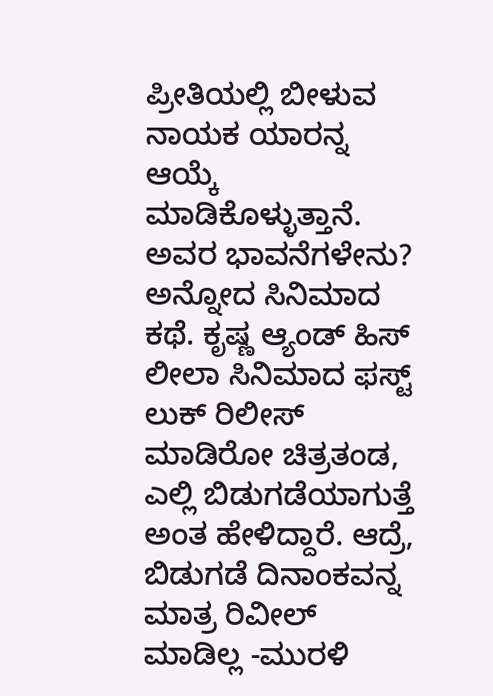ಪ್ರೀತಿಯಲ್ಲಿ ಬೀಳುವ ನಾಯಕ ಯಾರನ್ನ ಆಯ್ಕೆ ಮಾಡಿಕೊಳ್ಳುತ್ತಾನೆ. ಅವರ ಭಾವನೆಗಳೇನು? ಅನ್ನೋದ ಸಿನಿಮಾದ ಕಥೆ. ಕೃಷ್ಣ ಆ್ಯಂಡ್ ಹಿಸ್ ಲೀಲಾ ಸಿನಿಮಾದ ಫಸ್ಟ್ ಲುಕ್ ರಿಲೀಸ್ ಮಾಡಿರೋ ಚಿತ್ರತಂಡ, ಎಲ್ಲಿ ಬಿಡುಗಡೆಯಾಗುತ್ತೆ ಅಂತ ಹೇಳಿದ್ದಾರೆ. ಆದ್ರೆ, ಬಿಡುಗಡೆ ದಿನಾಂಕವನ್ನ ಮಾತ್ರ ರಿವೀಲ್ ಮಾಡಿಲ್ಲ -ಮುರಳಿ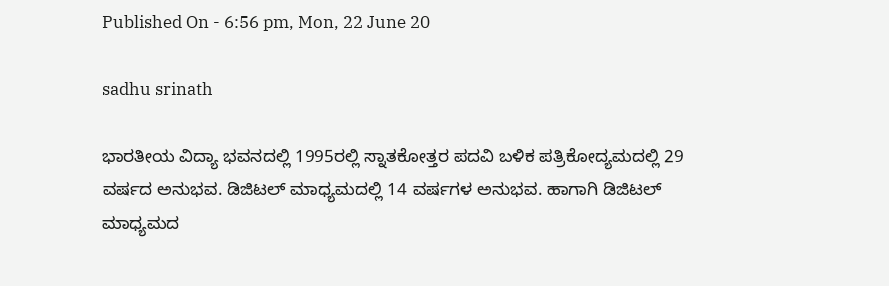Published On - 6:56 pm, Mon, 22 June 20

sadhu srinath

ಭಾರತೀಯ ವಿದ್ಯಾ ಭವನದಲ್ಲಿ 1995ರಲ್ಲಿ ಸ್ನಾತಕೋತ್ತರ ಪದವಿ ಬಳಿಕ ಪತ್ರಿಕೋದ್ಯಮದಲ್ಲಿ 29 ವರ್ಷದ ಅನುಭವ. ಡಿಜಿಟಲ್ ಮಾಧ್ಯಮದಲ್ಲಿ 14 ವರ್ಷಗಳ ಅನುಭವ. ಹಾಗಾಗಿ ಡಿಜಿಟಲ್ ಮಾಧ್ಯಮದ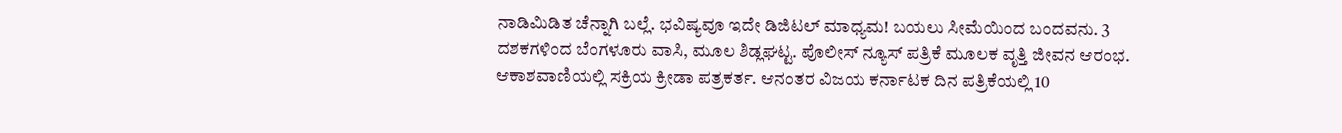ನಾಡಿಮಿಡಿತ ಚೆನ್ನಾಗಿ ಬಲ್ಲೆ. ಭವಿಷ್ಯವೂ ಇದೇ ಡಿಜಿಟಲ್ ಮಾಧ್ಯಮ! ಬಯಲು ಸೀಮೆಯಿಂದ ಬಂದವನು. 3 ದಶಕಗಳಿಂದ ಬೆಂಗಳೂರು ವಾಸಿ, ಮೂಲ ಶಿಡ್ಲಘಟ್ಟ. ಪೊಲೀಸ್ ನ್ಯೂಸ್ ಪತ್ರಿಕೆ ಮೂಲಕ ವೃತ್ತಿ ಜೀವನ ಆರಂಭ. ಆಕಾಶವಾಣಿಯಲ್ಲಿ ಸಕ್ರಿಯ ಕ್ರೀಡಾ ಪತ್ರಕರ್ತ. ಆನಂತರ ವಿಜಯ ಕರ್ನಾಟಕ ದಿನ ಪತ್ರಿಕೆಯಲ್ಲಿ 10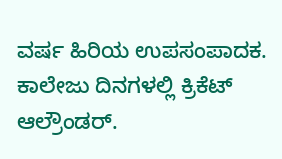ವರ್ಷ ಹಿರಿಯ ಉಪಸಂಪಾದಕ. ಕಾಲೇಜು ದಿನಗಳಲ್ಲಿ ಕ್ರಿಕೆಟ್ ಆಲ್ರೌಂಡರ್.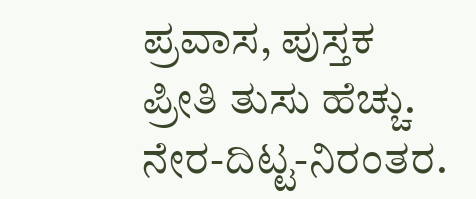ಪ್ರವಾಸ, ಪುಸ್ತಕ ಪ್ರೀತಿ ತುಸು ಹೆಚ್ಚು. ನೇರ-ದಿಟ್ಟ-ನಿರಂತರ.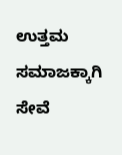ಉತ್ತಮ ಸಮಾಜಕ್ಕಾಗಿ ಸೇವೆ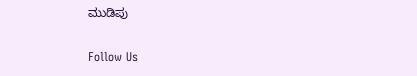ಮುಡಿಪು

Follow Us